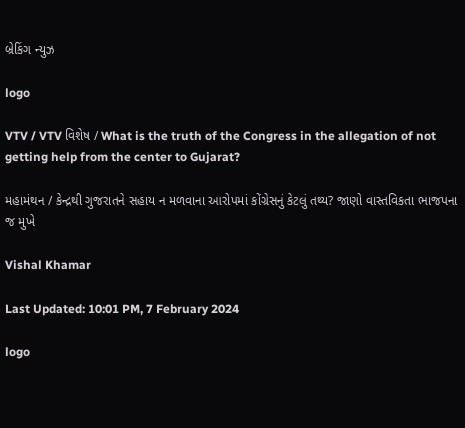બ્રેકિંગ ન્યુઝ

logo

VTV / VTV વિશેષ / What is the truth of the Congress in the allegation of not getting help from the center to Gujarat?

મહામંથન / કેન્દ્રથી ગુજરાતને સહાય ન મળવાના આરોપમાં કોંગ્રેસનું કેટલું તથ્ય? જાણો વાસ્તવિકતા ભાજપના જ મુખે

Vishal Khamar

Last Updated: 10:01 PM, 7 February 2024

logo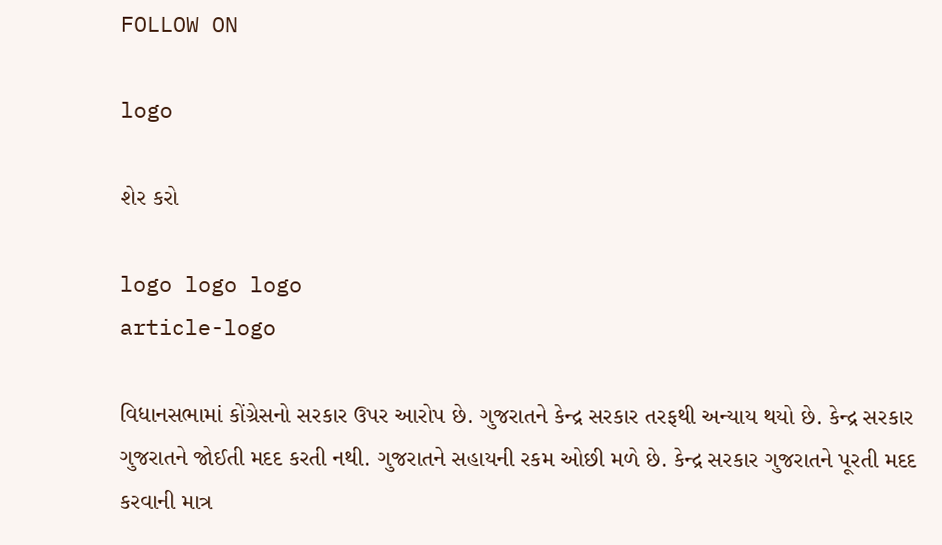FOLLOW ON

logo

શેર કરો

logo logo logo
article-logo

વિધાનસભામાં કોંગ્રેસનો સરકાર ઉપર આરોપ છે. ગુજરાતને કેન્દ્ર સરકાર તરફથી અન્યાય થયો છે. કેન્દ્ર સરકાર ગુજરાતને જોઈતી મદદ કરતી નથી. ગુજરાતને સહાયની રકમ ઓછી મળે છે. કેન્દ્ર સરકાર ગુજરાતને પૂરતી મદદ કરવાની માત્ર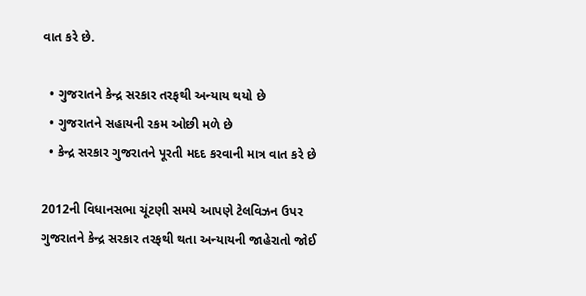વાત કરે છે.

  • ગુજરાતને કેન્દ્ર સરકાર તરફથી અન્યાય થયો છે
  • ગુજરાતને સહાયની રકમ ઓછી મળે છે
  • કેન્દ્ર સરકાર ગુજરાતને પૂરતી મદદ કરવાની માત્ર વાત કરે છે

2012ની વિધાનસભા ચૂંટણી સમયે આપણે ટેલવિઝન ઉપર ગુજરાતને કેન્દ્ર સરકાર તરફથી થતા અન્યાયની જાહેરાતો જોઈ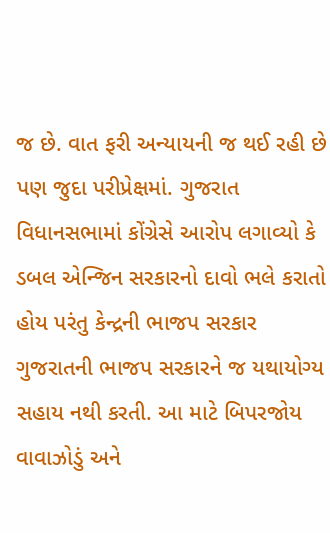જ છે. વાત ફરી અન્યાયની જ થઈ રહી છે પણ જુદા પરીપ્રેક્ષમાં. ગુજરાત વિધાનસભામાં કોંગ્રેસે આરોપ લગાવ્યો કે ડબલ એન્જિન સરકારનો દાવો ભલે કરાતો હોય પરંતુ કેન્દ્રની ભાજપ સરકાર ગુજરાતની ભાજપ સરકારને જ યથાયોગ્ય સહાય નથી કરતી. આ માટે બિપરજોય વાવાઝોડું અને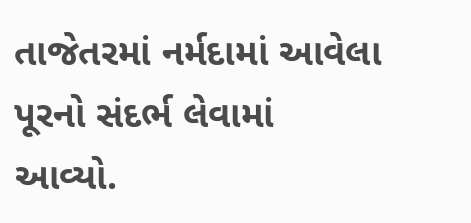તાજેતરમાં નર્મદામાં આવેલા પૂરનો સંદર્ભ લેવામાં આવ્યો.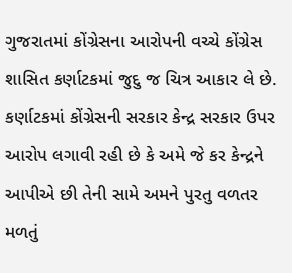ગુજરાતમાં કોંગ્રેસના આરોપની વચ્ચે કોંગ્રેસ શાસિત કર્ણાટકમાં જુદુ જ ચિત્ર આકાર લે છે. કર્ણાટકમાં કોંગ્રેસની સરકાર કેન્દ્ર સરકાર ઉપર આરોપ લગાવી રહી છે કે અમે જે કર કેન્દ્રને આપીએ છી તેની સામે અમને પુરતુ વળતર મળતું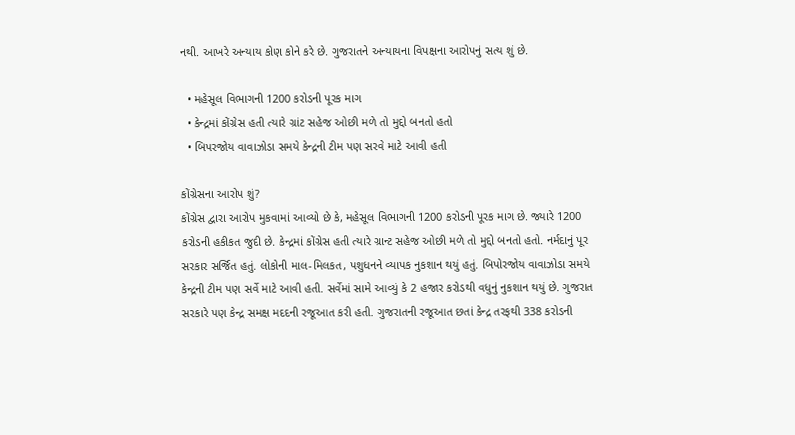નથી. આખરે અન્યાય કોણ કોને કરે છે. ગુજરાતને અન્યાયના વિપક્ષના આરોપનું સત્ય શું છે.

  • મહેસૂલ વિભાગની 1200 કરોડની પૂરક માગ
  • કેન્દ્રમાં કોંગ્રેસ હતી ત્યારે ગ્રાંટ સહેજ ઓછી મળે તો મુદ્દો બનતો હતો
  • બિપરજોય વાવાઝોડા સમયે કેન્દ્રની ટીમ પણ સરવે માટે આવી હતી

કોંગ્રેસના આરોપ શું?
કોંગ્રેસ દ્વારા આરોપ મુકવામાં આવ્યો છે કે, મહેસૂલ વિભાગની 1200 કરોડની પૂરક માગ છે. જ્યારે 1200 કરોડની હકીકત જુદી છે. કેન્દ્રમાં કોંગ્રેસ હતી ત્યારે ગ્રાન્ટ સહેજ ઓછી મળે તો મુદ્દો બનતો હતો. નર્મદાનું પૂર સરકાર સર્જિત હતું. લોકોની માલ-મિલકત, પશુધનને વ્યાપક નુકશાન થયું હતું. બિપોરજોય વાવાઝોડા સમયે કેન્દ્રની ટીમ પણ સર્વે માટે આવી હતી. સર્વેમાં સામે આવ્યું કે 2 હજાર કરોડથી વધુનું નુકશાન થયું છે. ગુજરાત સરકારે પણ કેન્દ્ર સમક્ષ મદદની રજૂઆત કરી હતી. ગુજરાતની રજૂઆત છતાં કેન્દ્ર તરફથી 338 કરોડની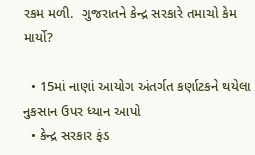રકમ મળી.  ગુજરાતને કેન્દ્ર સરકારે તમાચો કેમ માર્યો?

  • 15માં નાણાં આયોગ અંતર્ગત કર્ણાટકને થયેલા નુકસાન ઉપર ધ્યાન આપો
  • કેન્દ્ર સરકાર ફંડ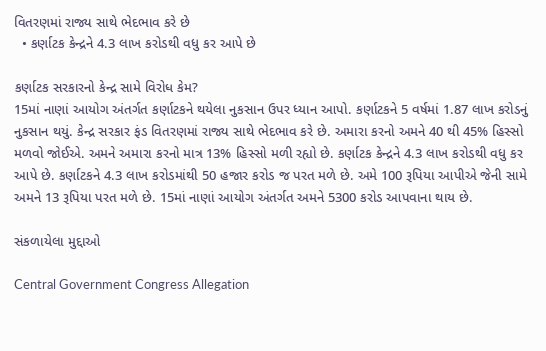વિતરણમાં રાજ્ય સાથે ભેદભાવ કરે છે
  • કર્ણાટક કેન્દ્રને 4.3 લાખ કરોડથી વધુ કર આપે છે

કર્ણાટક સરકારનો કેન્દ્ર સામે વિરોધ કેમ?
15માં નાણાં આયોગ અંતર્ગત કર્ણાટકને થયેલા નુકસાન ઉપર ધ્યાન આપો. કર્ણાટકને 5 વર્ષમાં 1.87 લાખ કરોડનું નુકસાન થયું. કેન્દ્ર સરકાર ફંડ વિતરણમાં રાજ્ય સાથે ભેદભાવ કરે છે. અમારા કરનો અમને 40 થી 45% હિસ્સો મળવો જોઈએ. અમને અમારા કરનો માત્ર 13% હિસ્સો મળી રહ્યો છે. કર્ણાટક કેન્દ્રને 4.3 લાખ કરોડથી વધુ કર આપે છે. કર્ણાટકને 4.3 લાખ કરોડમાંથી 50 હજાર કરોડ જ પરત મળે છે. અમે 100 રૂપિયા આપીએ જેની સામે અમને 13 રૂપિયા પરત મળે છે. 15માં નાણાં આયોગ અંતર્ગત અમને 5300 કરોડ આપવાના થાય છે.

સંકળાયેલા મુદ્દાઓ

Central Government Congress Allegation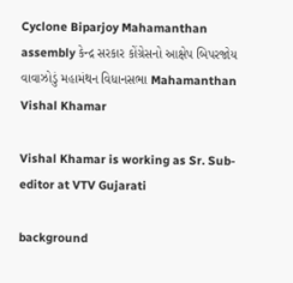Cyclone Biparjoy Mahamanthan assembly કેન્દ્ર સરકાર કોંગ્રેસનો આક્ષેપ બિપરજોય વાવાઝોડું મહામંથન વિધાનસભા Mahamanthan
Vishal Khamar

Vishal Khamar is working as Sr. Sub-editor at VTV Gujarati

background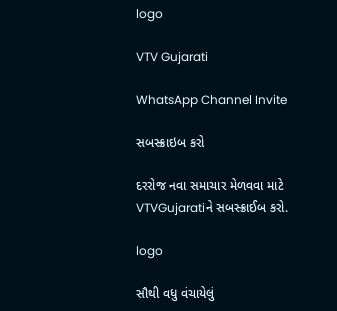logo

VTV Gujarati

WhatsApp Channel Invite

સબસ્ક્રાઇબ કરો

દરરોજ નવા સમાચાર મેળવવા માટે VTVGujaratiને સબસ્ક્રાઈબ કરો.

logo

સૌથી વધુ વંચાયેલું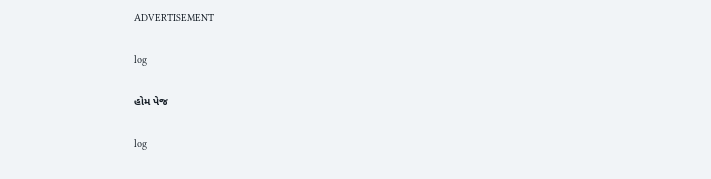ADVERTISEMENT

log

હોમ પેજ

log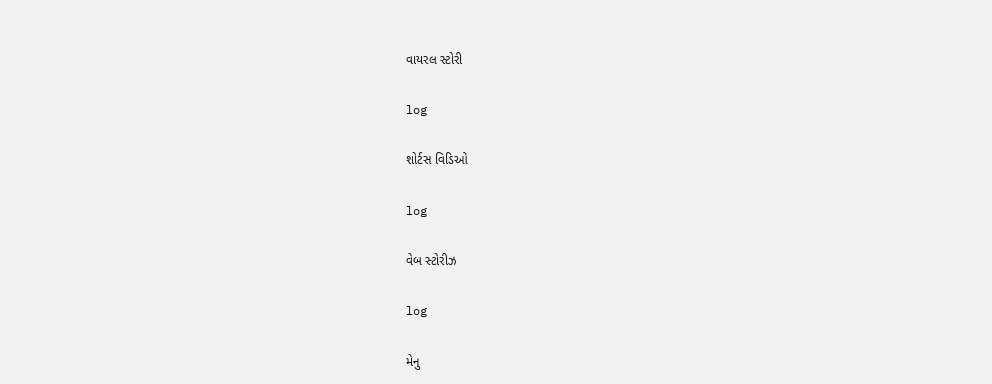વાયરલ સ્ટોરી

log

શોર્ટસ વિડિઓ

log

વેબ સ્ટોરીઝ

log

મેનુ